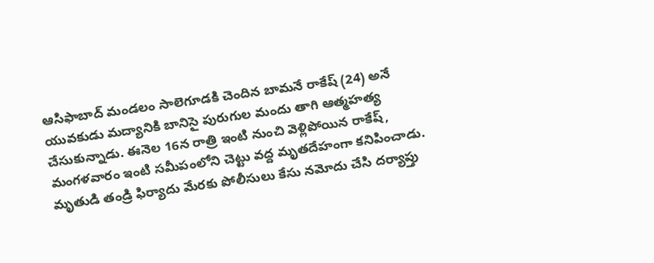ఆసిఫాబాద్ మండలం సాలెగూడకి చెందిన బామనే రాకేష్ (24) అనే యువకుడు మద్యానికి బానిసై పురుగుల మందు తాగి ఆత్మహత్య చేసుకున్నాడు. ఈనెల 16న రాత్రి ఇంటి నుంచి వెళ్లిపోయిన రాకేష్, మంగళవారం ఇంటి సమీపంలోని చెట్టు వద్ద మృతదేహంగా కనిపించాడు. మృతుడి తండ్రి ఫిర్యాదు మేరకు పోలీసులు కేసు నమోదు చేసి దర్యాప్తు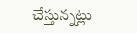చేస్తున్నట్లు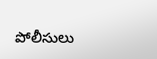పోలీసులు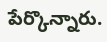పేర్కొన్నారు.